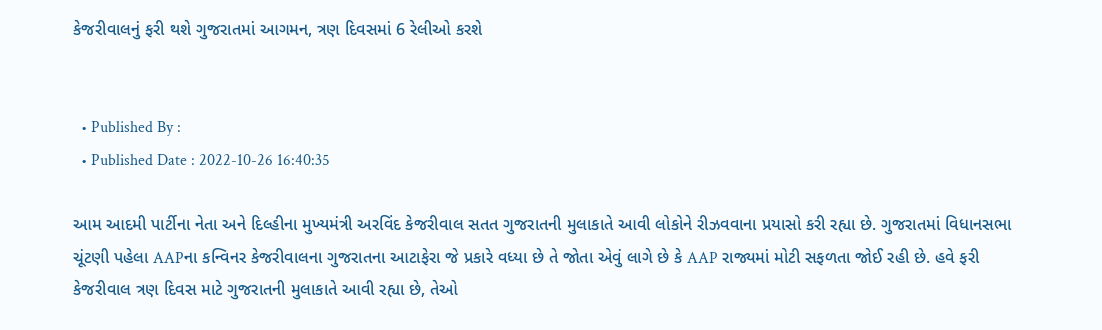કેજરીવાલનું ફરી થશે ગુજરાતમાં આગમન, ત્રણ દિવસમાં 6 રેલીઓ કરશે


  • Published By :
  • Published Date : 2022-10-26 16:40:35

આમ આદમી પાર્ટીના નેતા અને દિલ્હીના મુખ્યમંત્રી અરવિંદ કેજરીવાલ સતત ગુજરાતની મુલાકાતે આવી લોકોને રીઝવવાના પ્રયાસો કરી રહ્યા છે. ગુજરાતમાં વિધાનસભા ચૂંટણી પહેલા AAPના કન્વિનર કેજરીવાલના ગુજરાતના આટાફેરા જે પ્રકારે વધ્યા છે તે જોતા એવું લાગે છે કે AAP રાજ્યમાં મોટી સફળતા જોઈ રહી છે. હવે ફરી કેજરીવાલ ત્રણ દિવસ માટે ગુજરાતની મુલાકાતે આવી રહ્યા છે, તેઓ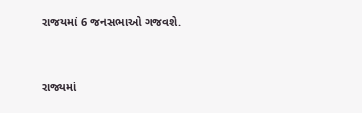રાજયમાં 6 જનસભાઓ ગજવશે.


રાજ્યમાં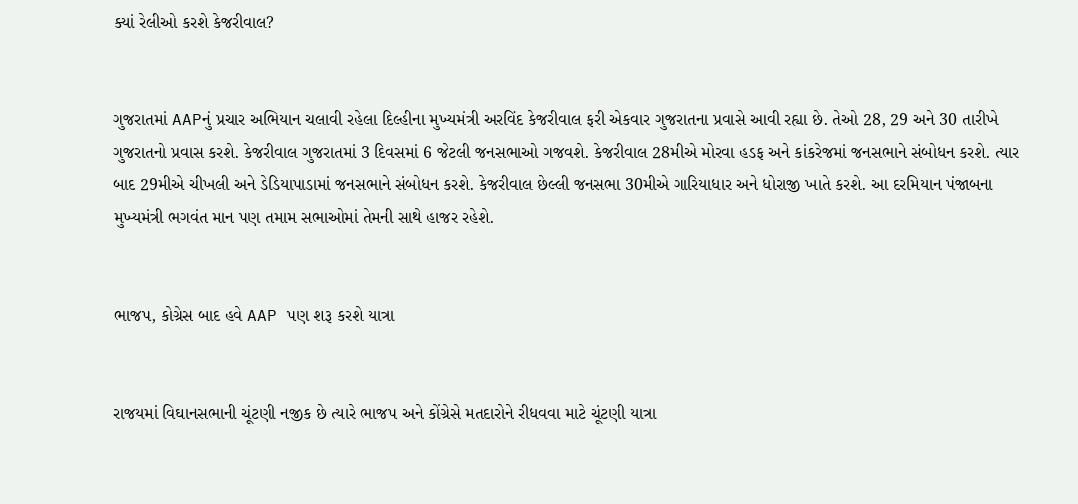ક્યાં રેલીઓ કરશે કેજરીવાલ?


ગુજરાતમાં AAPનું પ્રચાર અભિયાન ચલાવી રહેલા દિલ્હીના મુખ્યમંત્રી અરવિંદ કેજરીવાલ ફરી એકવાર ગુજરાતના પ્રવાસે આવી રહ્યા છે. તેઓ 28, 29 અને 30 તારીખે ગુજરાતનો પ્રવાસ કરશે. કેજરીવાલ ગુજરાતમાં 3 દિવસમાં 6 જેટલી જનસભાઓ ગજવશે. કેજરીવાલ 28મીએ મોરવા હડફ અને કાંકરેજમાં જનસભાને સંબોધન કરશે. ત્યાર બાદ 29મીએ ચીખલી અને ડેડિયાપાડામાં જનસભાને સંબોધન કરશે. કેજરીવાલ છેલ્લી જનસભા 30મીએ ગારિયાધાર અને ધોરાજી ખાતે કરશે. આ દરમિયાન પંજાબના મુખ્યમંત્રી ભગવંત માન પણ તમામ સભાઓમાં તેમની સાથે હાજર રહેશે.


ભાજપ, કોગ્રેસ બાદ હવે AAP પણ શરૂ કરશે યાત્રા


રાજયમાં વિઘાનસભાની ચૂંટણી નજીક છે ત્યારે ભાજપ અને કોંગ્રેસે મતદારોને રીધવવા માટે ચૂંટણી યાત્રા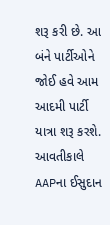શરૂ કરી છે. આ બંને પાર્ટીઓને જોઈ હવે આમ આદમી પાર્ટી યાત્રા શરૂ કરશે. આવતીકાલે AAPના ઈસુદાન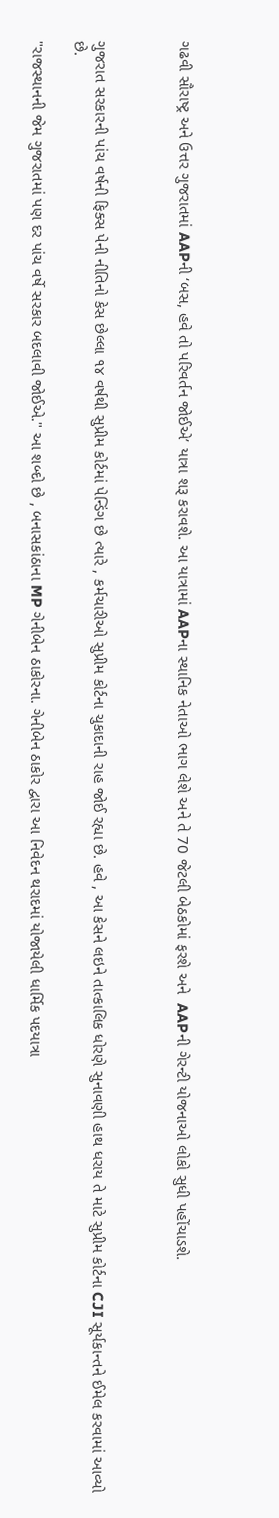ગઢવી સૌરાષ્ટ્ર અને ઉત્તર ગુજરાતમાં AAPની ‘બસ, હવે તો પરિવર્તન જોઈએ’ યાત્રા શરૂ કરાવશે. આ યાત્રામાં AAPના સ્થાનિક નેતાઓ ભાગ લેશે અને તે 70 જેટલી બેઠકોમાં ફરશે અને  AAPની ગેરન્ટી યોજનાઓ લોકો સુધી પહોંચાડશે.



ગુજરાત સરકારની પાંચ વર્ષની ફિક્સ પેની નીતિનો કેસ છેલ્લા ૧૪ વર્ષથી સુપ્રીમ કોર્ટમાં પેન્ડિંગ છે ત્યારે , કર્મચારીઓ સુપ્રીમ કોર્ટના ચુકાદાની રાહ જોઈ રહ્યા છે. હવે , આ કેસને લઇને તાત્કાલિક ધોરણે સુનાવણી હાથ ધરાય તે માટે સુપ્રીમ કોર્ટના CJI સૂર્યકાન્તને ઈમેલ કરવામાં આવ્યો છે.

"રાજસ્થાનની જેમ ગુજરાતમાં પણ દર પાંચ વર્ષે સરકાર બદલાવી જોઈએ." આ શબ્દો છે , બનાસકાંઠાના MP ગેનીબેન ઠાકોરના. ગેનીબેન ઠાકોર દ્વારા આ નિવેદન થરાદમાં યોજાયેલી ધાર્મિક પદયાત્રા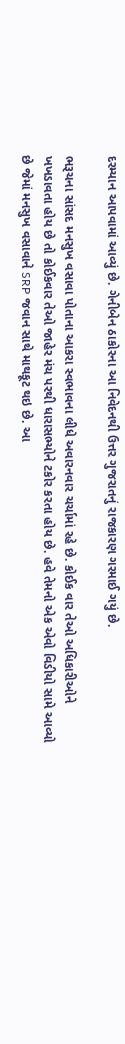દરમ્યાન આપવામાં આવ્યું છે. ગેનીબેન ઠાકોરના આ નિવેદનથી ઉત્તર ગુજરાતનું રાજકારણ ગરમાઈ ગયું છે.

ભરૂચના સાંસદ મનસુખ વસાવા પોતાના આકરા સ્વભાવના લીધે અવારનવાર ચર્ચામાં રહે છે. કોઈક વાર તેઓ અધિકારીઓને ખખડાવતા હોય છે તો કોઈકવાર તેઓ જાહેર મંચ પરથી ધારાસભ્યોને ટકોર કરતા હોય છે. હવે તેમનો એક એવો વિડીયો સામે આવ્યો છે જેમાં મનસુખ વસાવાને SRP જવાન સાથે માથકૂટ થઇ છે. આ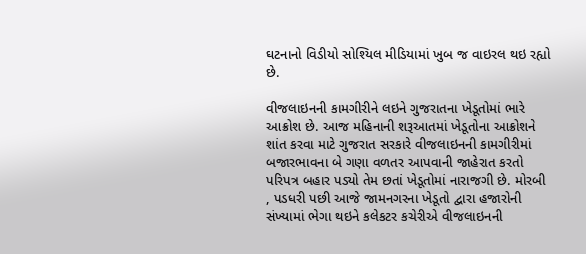ઘટનાનો વિડીયો સોશ્યિલ મીડિયામાં ખુબ જ વાઇરલ થઇ રહ્યો છે.

વીજલાઇનની કામગીરીને લઇને ગુજરાતના ખેડૂતોમાં ભારે આક્રોશ છે. આજ મહિનાની શરૂઆતમાં ખેડૂતોના આક્રોશને શાંત કરવા માટે ગુજરાત સરકારે વીજલાઇનની કામગીરીમાં બજારભાવના બે ગણા વળતર આપવાની જાહેરાત કરતો પરિપત્ર બહાર પડ્યો તેમ છતાં ખેડૂતોમાં નારાજગી છે. મોરબી , પડધરી પછી આજે જામનગરના ખેડૂતો દ્વારા હજારોની સંખ્યામાં ભેગા થઇને કલેકટર કચેરીએ વીજલાઇનની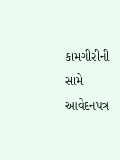કામગીરીની સામે આવેદનપત્ર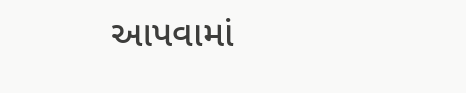આપવામાં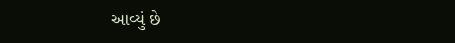આવ્યું છે